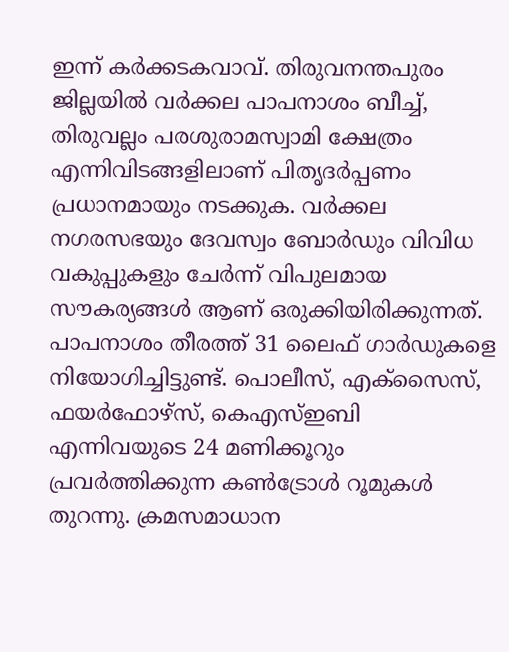ഇന്ന് കര്‍ക്കടകവാവ്. തിരുവനന്തപുരം ജില്ലയില്‍ വര്‍ക്കല പാപനാശം ബീച്ച്, തിരുവല്ലം പരശുരാമസ്വാമി ക്ഷേത്രം എന്നിവിടങ്ങളിലാണ് പിതൃദര്‍പ്പണം പ്രധാനമായും നടക്കുക. വര്‍ക്കല നഗരസഭയും ദേവസ്വം ബോര്‍ഡും വിവിധ വകുപ്പുകളും ചേര്‍ന്ന് വിപുലമായ സൗകര്യങ്ങള്‍ ആണ് ഒരുക്കിയിരിക്കുന്നത്. പാപനാശം തീരത്ത് 31 ലൈഫ് ഗാര്‍ഡുകളെ നിയോഗിച്ചിട്ടുണ്ട്. പൊലീസ്, എക്‌സൈസ്, ഫയര്‍ഫോഴ്‌സ്, കെഎസ്ഇബി എന്നിവയുടെ 24 മണിക്കൂറും പ്രവര്‍ത്തിക്കുന്ന കണ്‍ട്രോള്‍ റൂമുകള്‍ തുറന്നു. ക്രമസമാധാന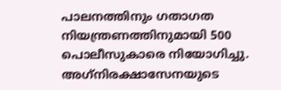പാലനത്തിനും ഗതാഗത നിയന്ത്രണത്തിനുമായി 500 പൊലീസുകാരെ നിയോഗിച്ചു. അഗ്‌നിരക്ഷാസേനയുടെ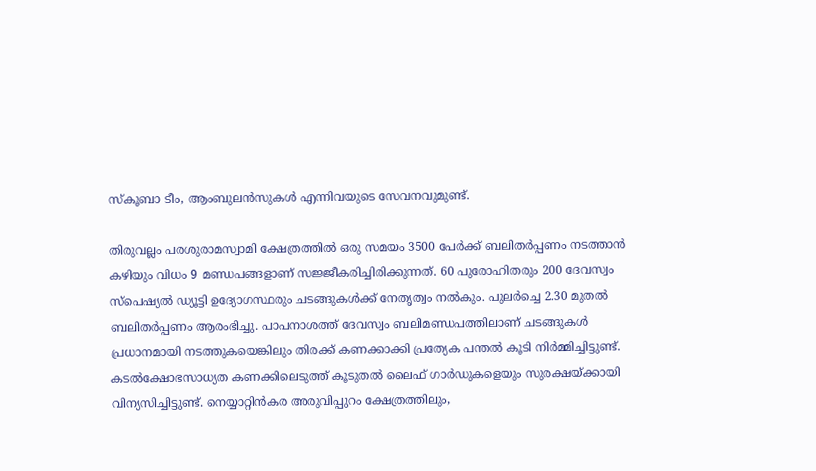സ്‌കൂബാ ടീം, ആംബുലന്‍സുകള്‍ എന്നിവയുടെ സേവനവുമുണ്ട്.

തിരുവല്ലം പരശുരാമസ്വാമി ക്ഷേത്രത്തില്‍ ഒരു സമയം 3500 പേര്‍ക്ക് ബലിതര്‍പ്പണം നടത്താന്‍ കഴിയും വിധം 9 മണ്ഡപങ്ങളാണ് സജ്ജീകരിച്ചിരിക്കുന്നത്. 60 പുരോഹിതരും 200 ദേവസ്വം സ്‌പെഷ്യല്‍ ഡ്യൂട്ടി ഉദ്യോഗസ്ഥരും ചടങ്ങുകള്‍ക്ക് നേതൃത്വം നല്‍കും. പുലര്‍ച്ചെ 2.30 മുതല്‍ ബലിതര്‍പ്പണം ആരംഭിച്ചു. പാപനാശത്ത് ദേവസ്വം ബലിമണ്ഡപത്തിലാണ് ചടങ്ങുകള്‍ പ്രധാനമായി നടത്തുകയെങ്കിലും തിരക്ക് കണക്കാക്കി പ്രത്യേക പന്തല്‍ കൂടി നിര്‍മ്മിച്ചിട്ടുണ്ട്. കടല്‍ക്ഷോഭസാധ്യത കണക്കിലെടുത്ത് കൂടുതല്‍ ലൈഫ് ഗാര്‍ഡുകളെയും സുരക്ഷയ്ക്കായി വിന്യസിച്ചിട്ടുണ്ട്. നെയ്യാറ്റിന്‍കര അരുവിപ്പുറം ക്ഷേത്രത്തിലും,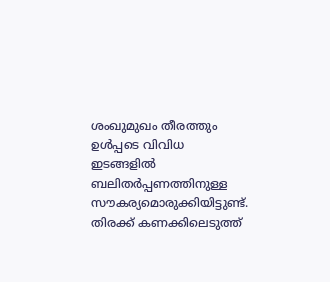ശംഖുമുഖം തീരത്തും ഉള്‍പ്പടെ വിവിധ ഇടങ്ങളില്‍ ബലിതര്‍പ്പണത്തിനുള്ള സൗകര്യമൊരുക്കിയിട്ടുണ്ട്. തിരക്ക് കണക്കിലെടുത്ത്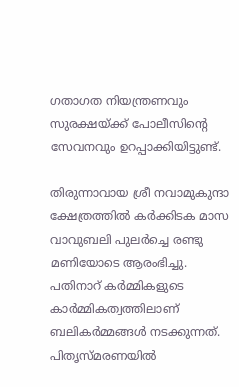ഗതാഗത നിയന്ത്രണവും സുരക്ഷയ്ക്ക് പോലീസിന്റെ സേവനവും ഉറപ്പാക്കിയിട്ടുണ്ട്.

തിരുന്നാവായ ശ്രീ നവാമുകുന്ദാ ക്ഷേത്രത്തില്‍ കര്‍ക്കിടക മാസ വാവുബലി പുലര്‍ച്ചെ രണ്ടു മണിയോടെ ആരംഭിച്ചു. പതിനാറ് കര്‍മ്മികളുടെ കാര്‍മ്മികത്വത്തിലാണ് ബലികര്‍മ്മങ്ങള്‍ നടക്കുന്നത്. പിതൃസ്മരണയില്‍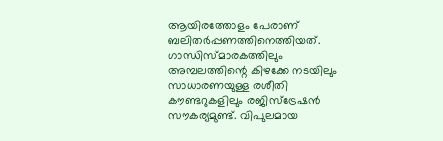ആയിരത്തോളം പേരാണ് ബലിതര്‍പ്പണത്തിനെത്തിയത്. ഗാന്ധിസ്മാരകത്തിലും അമ്പലത്തിന്റെ കിഴക്കേ നടയിലും സാധാരണയുള്ള രശീതി കൗണ്ടറുകളിലും രജിസ്‌ട്രേഷന്‍ സൗകര്യമുണ്ട്. വിപുലമായ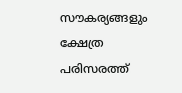സൗകര്യങ്ങളും ക്ഷേത്ര പരിസരത്ത്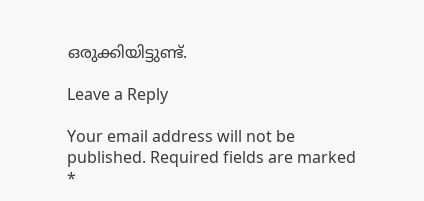ഒരുക്കിയിട്ടുണ്ട്.

Leave a Reply

Your email address will not be published. Required fields are marked *